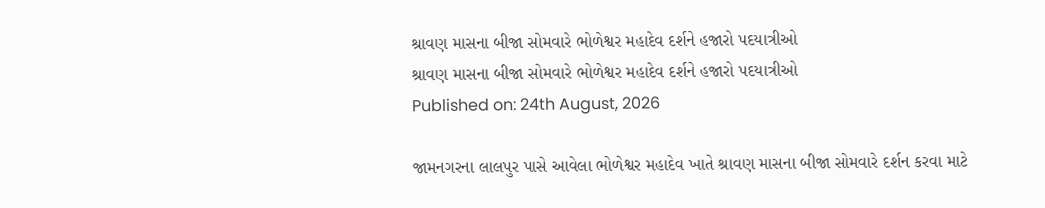શ્રાવણ માસના બીજા સોમવારે ભોળેશ્વર મહાદેવ દર્શને હજારો પદયાત્રીઓ
શ્રાવણ માસના બીજા સોમવારે ભોળેશ્વર મહાદેવ દર્શને હજારો પદયાત્રીઓ
Published on: 24th August, 2026

જામનગરના લાલપુર પાસે આવેલા ભોળેશ્વર મહાદેવ ખાતે શ્રાવણ માસના બીજા સોમવારે દર્શન કરવા માટે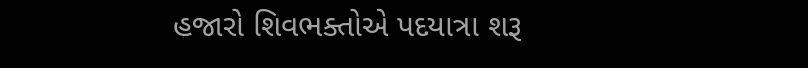હજારો શિવભક્તોએ પદયાત્રા શરૂ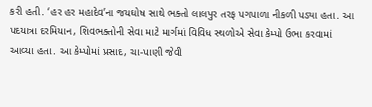કરી હતી. ‘હર હર મહાદેવ’ના જયઘોષ સાથે ભક્તો લાલપુર તરફ પગપાળા નીકળી પડ્યા હતા. આ પદયાત્રા દરમિયાન, શિવભક્તોની સેવા માટે માર્ગમાં વિવિધ સ્થળોએ સેવા કેમ્પો ઉભા કરવામાં આવ્યા હતા. આ કેમ્પોમાં પ્રસાદ, ચા-પાણી જેવી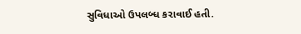સુવિધાઓ ઉપલબ્ધ કરાવાઈ હતી.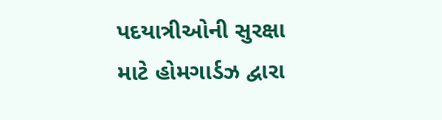પદયાત્રીઓની સુરક્ષા માટે હોમગાર્ડઝ દ્વારા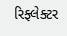રિફ્લેક્ટર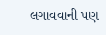લગાવવાની પણ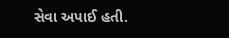સેવા અપાઈ હતી.